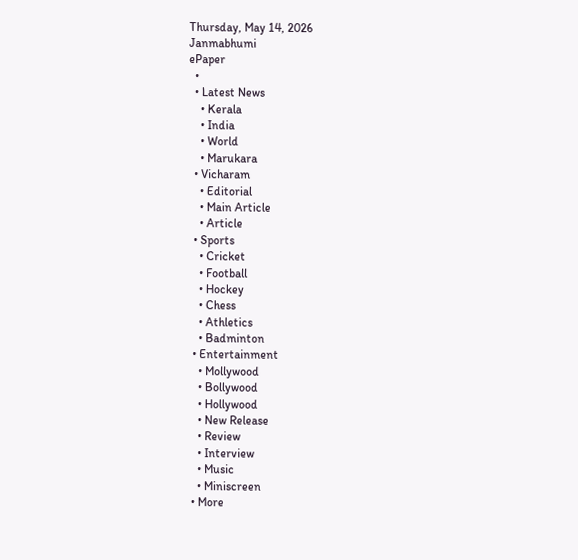Thursday, May 14, 2026
Janmabhumi
ePaper
  •
  • Latest News
    • Kerala
    • India
    • World
    • Marukara
  • Vicharam
    • Editorial
    • Main Article
    • Article
  • Sports
    • Cricket
    • Football
    • Hockey
    • Chess
    • Athletics
    • Badminton
  • Entertainment
    • Mollywood
    • Bollywood
    • Hollywood
    • New Release
    • Review
    • Interview
    • Music
    • Miniscreen
  • More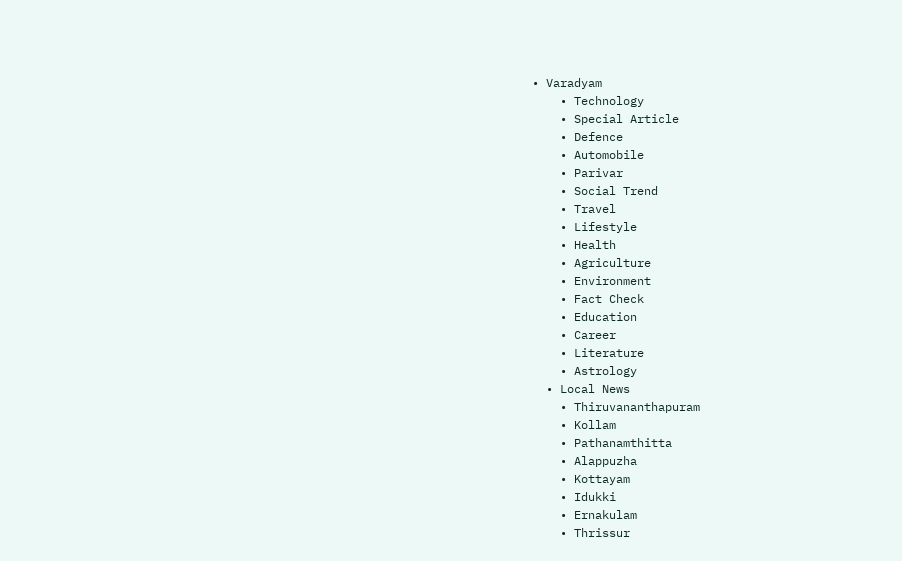• Varadyam
    • Technology
    • Special Article
    • Defence
    • Automobile
    • Parivar
    • Social Trend
    • Travel
    • Lifestyle
    • Health
    • Agriculture
    • Environment
    • Fact Check
    • Education
    • Career
    • Literature
    • Astrology
  • Local News
    • Thiruvananthapuram
    • Kollam
    • Pathanamthitta
    • Alappuzha
    • Kottayam
    • Idukki
    • Ernakulam
    • Thrissur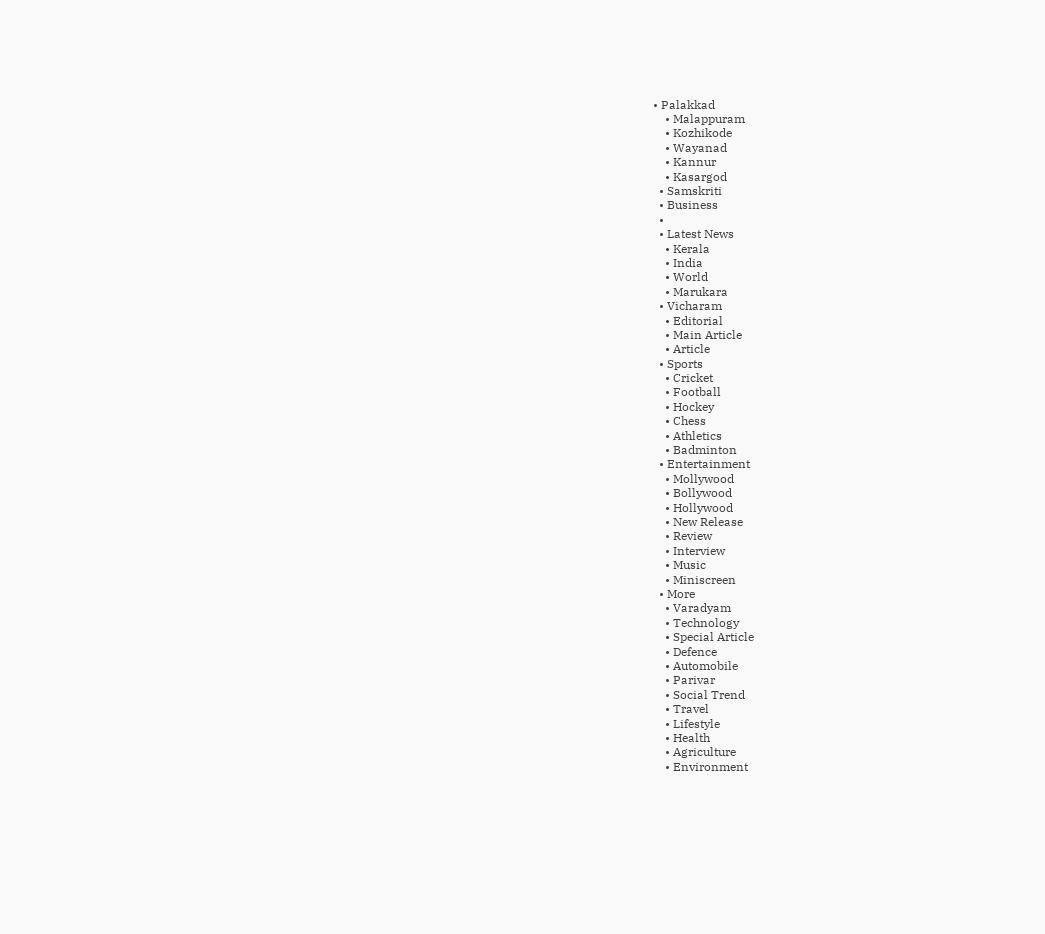• Palakkad
    • Malappuram
    • Kozhikode
    • Wayanad
    • Kannur
    • Kasargod
  • Samskriti
  • Business
  •
  • Latest News
    • Kerala
    • India
    • World
    • Marukara
  • Vicharam
    • Editorial
    • Main Article
    • Article
  • Sports
    • Cricket
    • Football
    • Hockey
    • Chess
    • Athletics
    • Badminton
  • Entertainment
    • Mollywood
    • Bollywood
    • Hollywood
    • New Release
    • Review
    • Interview
    • Music
    • Miniscreen
  • More
    • Varadyam
    • Technology
    • Special Article
    • Defence
    • Automobile
    • Parivar
    • Social Trend
    • Travel
    • Lifestyle
    • Health
    • Agriculture
    • Environment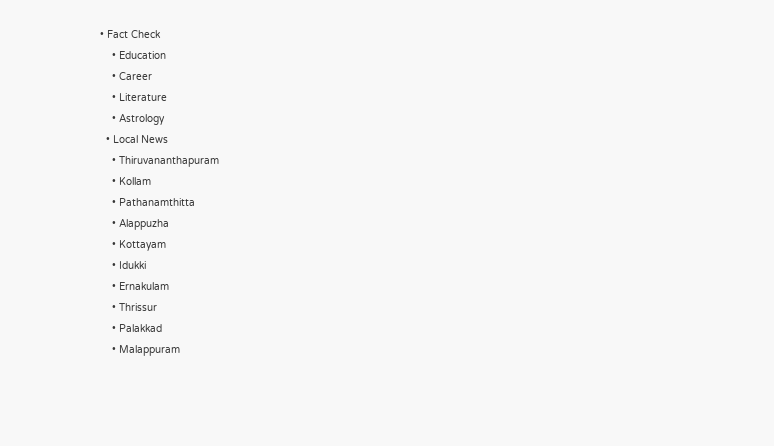• Fact Check
    • Education
    • Career
    • Literature
    • Astrology
  • Local News
    • Thiruvananthapuram
    • Kollam
    • Pathanamthitta
    • Alappuzha
    • Kottayam
    • Idukki
    • Ernakulam
    • Thrissur
    • Palakkad
    • Malappuram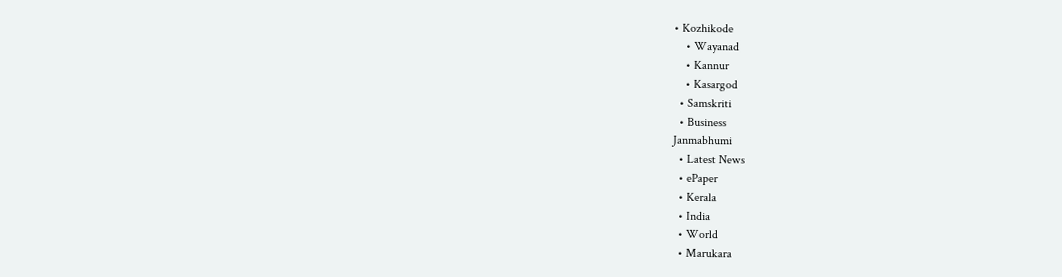• Kozhikode
    • Wayanad
    • Kannur
    • Kasargod
  • Samskriti
  • Business
Janmabhumi
  • Latest News
  • ePaper
  • Kerala
  • India
  • World
  • Marukara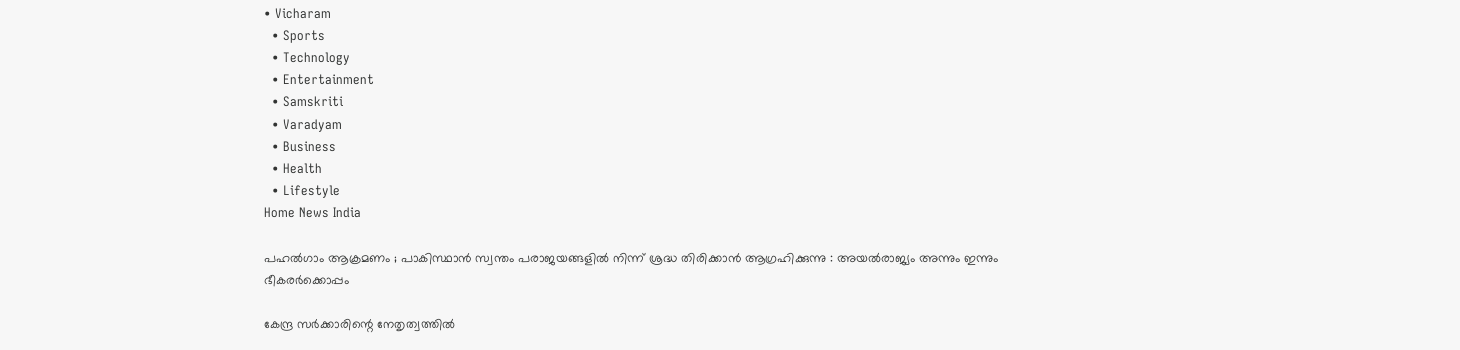• Vicharam
  • Sports
  • Technology
  • Entertainment
  • Samskriti
  • Varadyam
  • Business
  • Health
  • Lifestyle
Home News India

പഹൽഗാം ആക്രമണം ; പാകിസ്ഥാൻ സ്വന്തം പരാജയങ്ങളിൽ നിന്ന് ശ്രദ്ധ തിരിക്കാൻ ആഗ്രഹിക്കുന്നു : അയൽരാജ്യം അന്നും ഇന്നും ഭീകരർക്കൊപ്പം

കേന്ദ്ര സർക്കാരിന്റെ നേതൃത്വത്തിൽ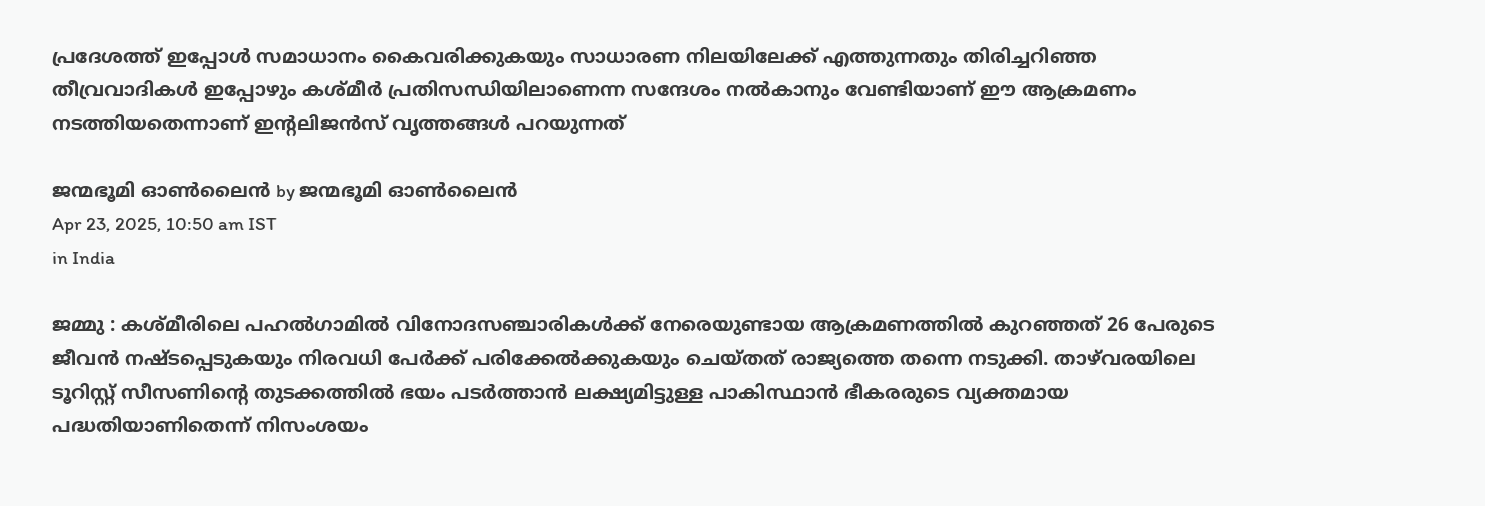പ്രദേശത്ത് ഇപ്പോൾ സമാധാനം കൈവരിക്കുകയും സാധാരണ നിലയിലേക്ക് എത്തുന്നതും തിരിച്ചറിഞ്ഞ തീവ്രവാദികൾ ഇപ്പോഴും കശ്മീർ പ്രതിസന്ധിയിലാണെന്ന സന്ദേശം നൽകാനും വേണ്ടിയാണ് ഈ ആക്രമണം നടത്തിയതെന്നാണ് ഇൻ്റലിജൻസ് വൃത്തങ്ങൾ പറയുന്നത്

ജന്മഭൂമി ഓണ്‍ലൈന്‍ by ജന്മഭൂമി ഓണ്‍ലൈന്‍
Apr 23, 2025, 10:50 am IST
in India

ജമ്മു : കശ്മീരിലെ പഹൽഗാമിൽ വിനോദസഞ്ചാരികൾക്ക് നേരെയുണ്ടായ ആക്രമണത്തിൽ കുറഞ്ഞത് 26 പേരുടെ ജീവൻ നഷ്ടപ്പെടുകയും നിരവധി പേർക്ക് പരിക്കേൽക്കുകയും ചെയ്തത് രാജ്യത്തെ തന്നെ നടുക്കി. താഴ്‌വരയിലെ ടൂറിസ്റ്റ് സീസണിന്റെ തുടക്കത്തിൽ ഭയം പടർത്താൻ ലക്ഷ്യമിട്ടുള്ള പാകിസ്ഥാൻ ഭീകരരുടെ വ്യക്തമായ പദ്ധതിയാണിതെന്ന് നിസംശയം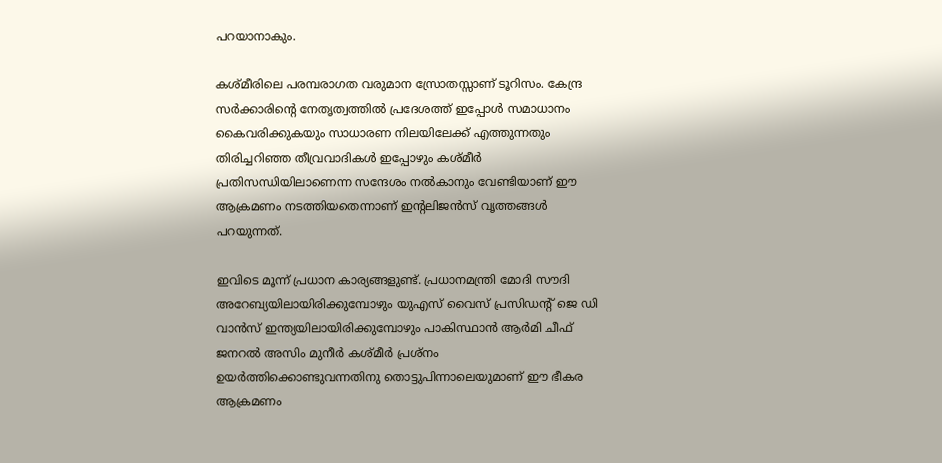പറയാനാകും.

കശ്മീരിലെ പരമ്പരാഗത വരുമാന സ്രോതസ്സാണ് ടൂറിസം. കേന്ദ്ര സർക്കാരിന്റെ നേതൃത്വത്തിൽ പ്രദേശത്ത് ഇപ്പോൾ സമാധാനം കൈവരിക്കുകയും സാധാരണ നിലയിലേക്ക് എത്തുന്നതും തിരിച്ചറിഞ്ഞ തീവ്രവാദികൾ ഇപ്പോഴും കശ്മീർ പ്രതിസന്ധിയിലാണെന്ന സന്ദേശം നൽകാനും വേണ്ടിയാണ് ഈ ആക്രമണം നടത്തിയതെന്നാണ് ഇൻ്റലിജൻസ് വൃത്തങ്ങൾ പറയുന്നത്.

ഇവിടെ മൂന്ന് പ്രധാന കാര്യങ്ങളുണ്ട്. പ്രധാനമന്ത്രി മോദി സൗദി അറേബ്യയിലായിരിക്കുമ്പോഴും യുഎസ് വൈസ് പ്രസിഡന്റ് ജെ ഡി വാൻസ് ഇന്ത്യയിലായിരിക്കുമ്പോഴും പാകിസ്ഥാൻ ആർമി ചീഫ് ജനറൽ അസിം മുനീർ കശ്മീർ പ്രശ്നം ഉയർത്തിക്കൊണ്ടുവന്നതിനു തൊട്ടുപിന്നാലെയുമാണ് ഈ ഭീകര ആക്രമണം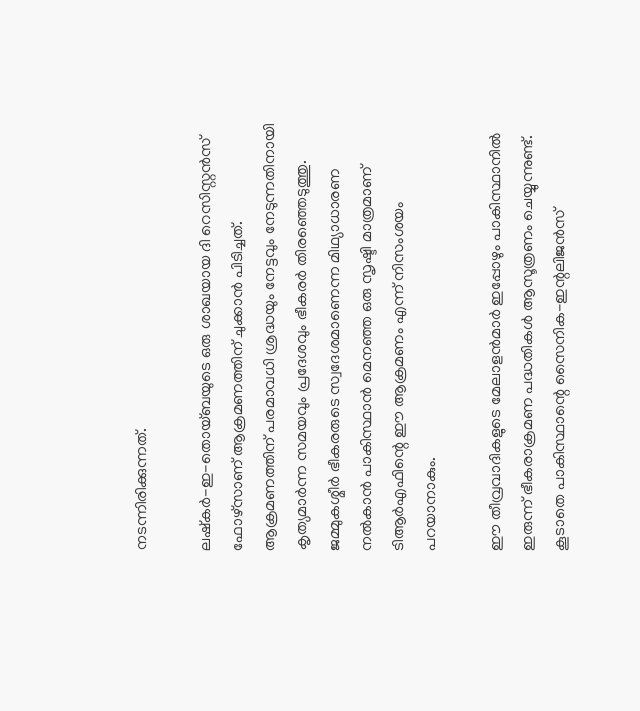നടന്നിരിക്കുന്നത്.

ലഷ്കർ-ഇ-തൊയ്ബയുടെ ഒരു ശാഖയായ ദി റെസിസ്റ്റൻസ് ഫോഴ്സാണ് ആക്രമണത്തിന് ചുക്കാൻ പിടിച്ചത്. ആക്രമണത്തിന് പരമാവധി ശ്രദ്ധയും നേട്ടവും നേടുന്നതിനായി കൃത്യമാർന്ന സമയവും പ്രദേശവും ഭീകരർ തിരഞ്ഞെടുത്തു. ജമ്മുകശ്മീർ ഭീകരരുടെ സ്വദേശമാണെന്ന മിഥ്യാധാരണ നൽകാൻ പാകിസ്ഥാൻ മെനഞ്ഞ ഒരു സൃഷ്ടി മാത്രമാണ് ടിആർഎഫിന്റെ ഈ ആക്രമണം എന്ന് നിസംശയം പറയാനാകും.

ഈ തീവ്രവാദികളുടെ മേലാളൻമാർ ഇപ്പോഴും പാകിസ്ഥാനിൽ ഇരുന്ന് ഭീകരാക്രമണ പദ്ധതികൾ ആസൂത്രണം ചെയ്യുന്നുണ്ട്. കൂടാതെ പാകിസ്ഥാന്റെ സൈനിക-ഇന്റലിജൻസ്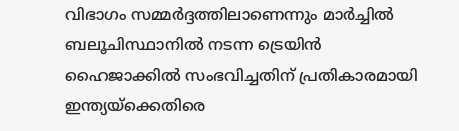വിഭാഗം സമ്മർദ്ദത്തിലാണെന്നും മാർച്ചിൽ ബലൂചിസ്ഥാനിൽ നടന്ന ട്രെയിൻ ഹൈജാക്കിൽ സംഭവിച്ചതിന് പ്രതികാരമായി ഇന്ത്യയ്‌ക്കെതിരെ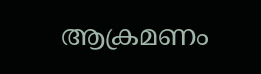ആക്രമണം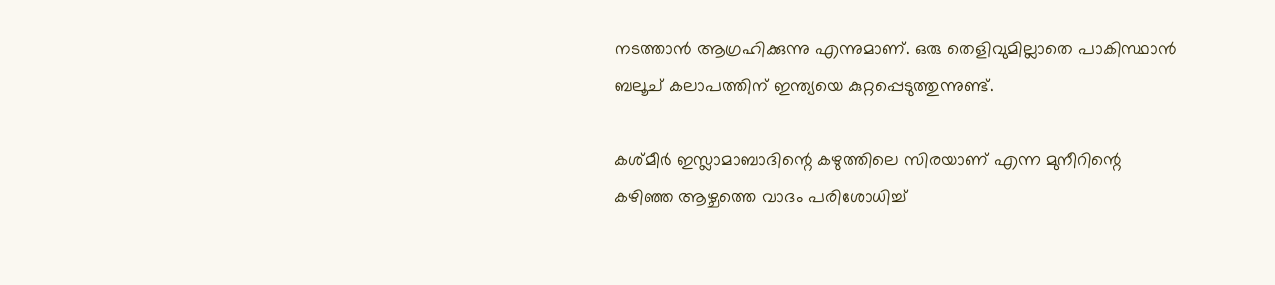നടത്താൻ ആഗ്രഹിക്കുന്നു എന്നുമാണ്. ഒരു തെളിവുമില്ലാതെ പാകിസ്ഥാൻ ബലൂച് കലാപത്തിന് ഇന്ത്യയെ കുറ്റപ്പെടുത്തുന്നുണ്ട്.

കശ്മീർ ഇസ്ലാമാബാദിന്റെ കഴുത്തിലെ സിരയാണ് എന്ന മുനീറിന്റെ കഴിഞ്ഞ ആഴ്ചത്തെ വാദം പരിശോധിച്ച്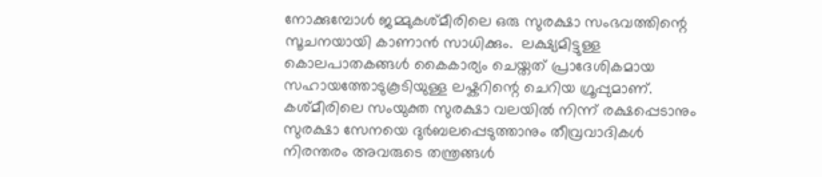നോക്കുമ്പോൾ ജമ്മുകശ്മീരിലെ ഒരു സുരക്ഷാ സംഭവത്തിന്റെ സൂചനയായി കാണാൻ സാധിക്കും.  ലക്ഷ്യമിട്ടുള്ള കൊലപാതകങ്ങൾ കൈകാര്യം ചെയ്തത് പ്രാദേശികമായ സഹായത്തോടുകൂടിയുള്ള ലഷ്കറിന്റെ ചെറിയ ഗ്രൂപ്പുമാണ്. കശ്മീരിലെ സംയുക്ത സുരക്ഷാ വലയിൽ നിന്ന് രക്ഷപ്പെടാനും സുരക്ഷാ സേനയെ ദുർബലപ്പെടുത്താനും തീവ്രവാദികൾ നിരന്തരം അവരുടെ തന്ത്രങ്ങൾ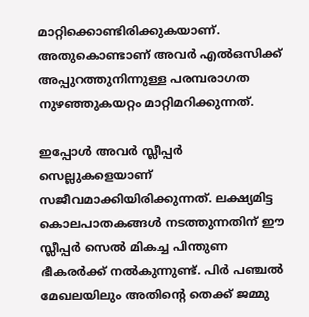മാറ്റിക്കൊണ്ടിരിക്കുകയാണ്. അതുകൊണ്ടാണ് അവർ എൽ‌ഒ‌സിക്ക് അപ്പുറത്തുനിന്നുള്ള പരമ്പരാഗത നുഴഞ്ഞുകയറ്റം മാറ്റിമറിക്കുന്നത്.

ഇപ്പോൾ അവർ സ്ലീപ്പർ സെല്ലുകളെയാണ് സജീവമാക്കിയിരിക്കുന്നത്. ലക്ഷ്യമിട്ട കൊലപാതകങ്ങൾ നടത്തുന്നതിന് ഈ സ്ലീപ്പർ സെൽ മികച്ച പിന്തുണ ഭീകരർക്ക് നൽകുന്നുണ്ട്. പിർ പഞ്ചൽ മേഖലയിലും അതിന്റെ തെക്ക് ജമ്മു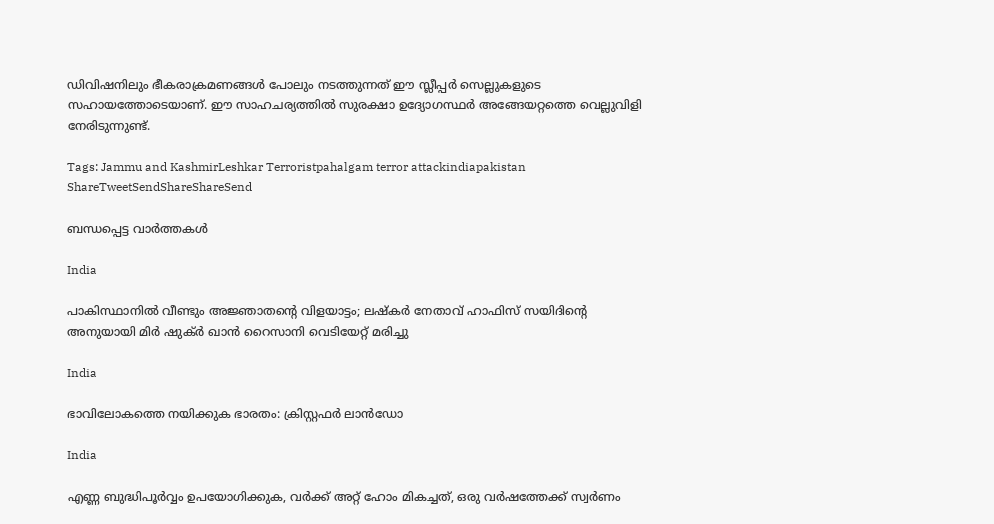ഡിവിഷനിലും ഭീകരാക്രമണങ്ങൾ പോലും നടത്തുന്നത് ഈ സ്ലീപ്പർ സെല്ലുകളുടെ സഹായത്തോടെയാണ്. ഈ സാഹചര്യത്തിൽ സുരക്ഷാ ഉദ്യോഗസ്ഥർ അങ്ങേയറ്റത്തെ വെല്ലുവിളി നേരിടുന്നുണ്ട്.

Tags: Jammu and KashmirLeshkar Terroristpahalgam terror attackindiapakistan
ShareTweetSendShareShareSend

ബന്ധപ്പെട്ട വാര്‍ത്തകള്‍

India

പാകിസ്ഥാനില്‍ വീണ്ടും അജ്ഞാതന്റെ വിളയാട്ടം; ലഷ്കര്‍ നേതാവ് ഹാഫിസ് സയിദിന്റെ അനുയായി മിര്‍ ഷുക്ര്‍ ഖാന്‍ റൈസാനി വെടിയേറ്റ് മരിച്ചു

India

ഭാവിലോകത്തെ നയിക്കുക ഭാരതം: ക്രിസ്റ്റഫര്‍ ലാന്‍ഡോ

India

എണ്ണ ബുദ്ധിപൂർവ്വം ഉപയോഗിക്കുക, വർക്ക് അറ്റ് ഹോം മികച്ചത്, ഒരു വർഷത്തേക്ക് സ്വർണം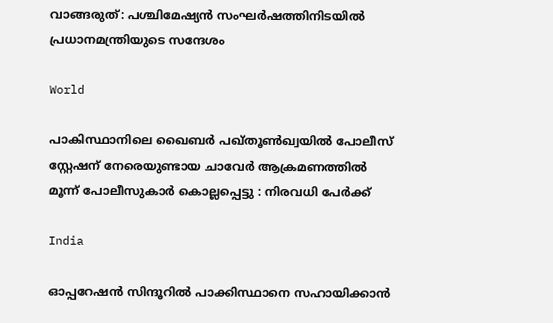വാങ്ങരുത്: പശ്ചിമേഷ്യൻ സംഘർഷത്തിനിടയിൽ പ്രധാനമന്ത്രിയുടെ സന്ദേശം

World

പാകിസ്ഥാനിലെ ഖൈബർ പഖ്തൂൺഖ്വയിൽ പോലീസ് സ്റ്റേഷന് നേരെയുണ്ടായ ചാവേർ ആക്രമണത്തിൽ മൂന്ന് പോലീസുകാർ കൊല്ലപ്പെട്ടു : നിരവധി പേർക്ക്

India

ഓപ്പറേഷന്‍ സിന്ദൂറില്‍ പാക്കിസ്ഥാനെ സഹായിക്കാന്‍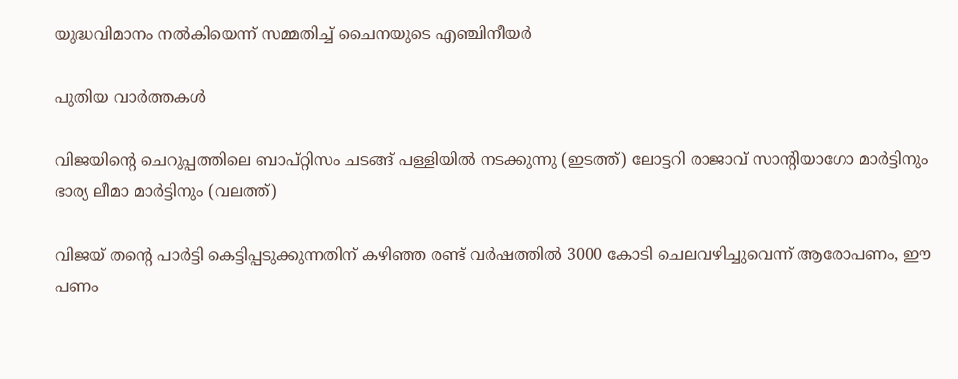യുദ്ധവിമാനം നല്‍കിയെന്ന് സമ്മതിച്ച് ചൈനയുടെ എഞ്ചിനീയര്‍

പുതിയ വാര്‍ത്തകള്‍

വിജയിന്‍റെ ചെറുപ്പത്തിലെ ബാപ്റ്റിസം ചടങ്ങ് പള്ളിയില്‍ നടക്കുന്നു (ഇടത്ത്) ലോട്ടറി രാജാവ് സാന്‍റിയാഗോ മാര്‍ട്ടിനും ഭാര്യ ലീമാ മാര്‍ട്ടിനും (വലത്ത്)

വിജയ് തന്റെ പാര്‍ട്ടി കെട്ടിപ്പടുക്കുന്നതിന് കഴിഞ്ഞ രണ്ട് വര്‍ഷത്തില്‍ 3000 കോടി ചെലവഴിച്ചുവെന്ന് ആരോപണം, ഈ പണം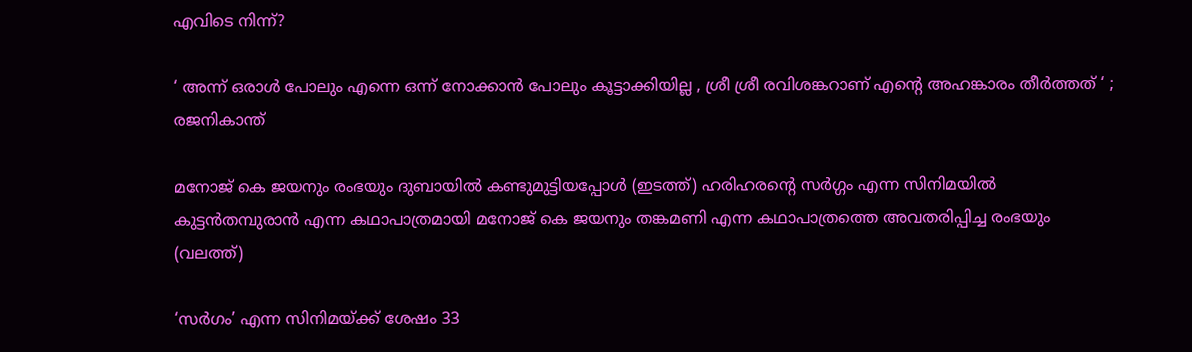എവിടെ നിന്ന്?

‘ അന്ന് ഒരാൾ പോലും എന്നെ ഒന്ന് നോക്കാൻ പോലും കൂട്ടാക്കിയില്ല , ശ്രീ ശ്രീ രവിശങ്കറാണ് എന്റെ അഹങ്കാരം തീർത്തത് ‘ ; രജനികാന്ത്

മനോജ് കെ ജയനും രംഭയും ദുബായില്‍ കണ്ടുമുട്ടിയപ്പോള്‍ (ഇടത്ത്) ഹരിഹരന്‍റെ സര്‍ഗ്ഗം എന്ന സിനിമയില്‍ കുട്ടന്‍തമ്പുരാന്‍ എന്ന കഥാപാത്രമായി മനോജ് കെ ജയനും തങ്കമണി എന്ന കഥാപാത്രത്തെ അവതരിപ്പിച്ച രംഭയും (വലത്ത്)

‘സര്‍ഗം’ എന്ന സിനിമയ്‌ക്ക് ശേഷം 33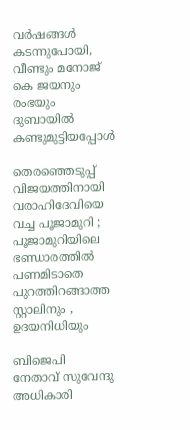വർഷങ്ങൾ കടന്നുപോയി, വീണ്ടും മനോജ് കെ ജയനും രംഭയും ദുബായില്‍ കണ്ടുമുട്ടിയപ്പോള്‍

തെരഞ്ഞെടുപ്പ് വിജയത്തിനായി വരാഹിദേവിയെ വച്ച പൂജാമുറി ; പൂജാമുറിയിലെ ഭണ്ഡാരത്തിൽ പണമിടാതെ പുറത്തിറങ്ങാത്ത സ്റ്റാലിനും , ഉദയനിധിയും

ബിജെപി നേതാവ് സുവേന്ദു അധികാരി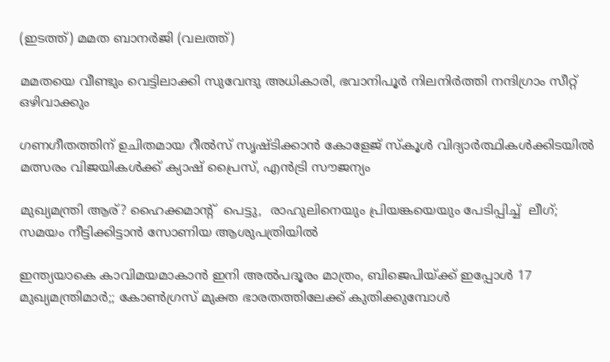(ഇടത്ത്) മമത ബാനര്‍ജി (വലത്ത്)

മമതയെ വീണ്ടും വെട്ടിലാക്കി സുവേന്ദു അധികാരി, ഭവാനിപൂര്‍ നിലനിര്‍ത്തി നന്ദിഗ്രാം സീറ്റ് ഒഴിവാക്കും

ഗണഗീതത്തിന് ഉചിതമായ റീല്‍സ് സൃഷ്ടിക്കാന്‍ കോളേജ് സ്കൂള്‍ വിദ്യാര്‍ത്ഥികള്‍ക്കിടയില്‍ മത്സരം വിജയികള്‍ക്ക് ക്യാഷ് പ്രൈസ്, എന്‍ട്രി സൗജന്യം

മുഖ്യമന്ത്രി ആര്? ഹൈക്കമാന്‍റ്  പെട്ടു,  രാഹുലിനെയും പ്രിയങ്കയെയും പേടിപ്പിച്ച്  ലീഗ്; സമയം നീട്ടിക്കിട്ടാന്‍ സോണിയ ആശുപത്രിയില്‍

ഇന്ത്യയാകെ കാവിമയമാകാന്‍ ഇനി അല്‍പദൂരം മാത്രം, ബിജെപിയ്‌ക്ക് ഇപ്പോള്‍ 17 മുഖ്യമന്ത്രിമാര്‍;; കോണ്‍ഗ്രസ് മുക്ത ഭാരതത്തിലേക്ക് കുതിക്കുമ്പോള്‍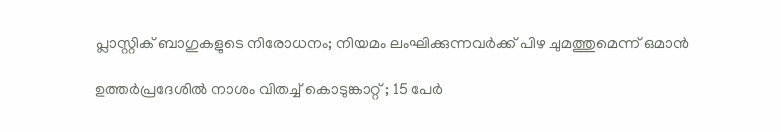പ്ലാസ്റ്റിക് ബാഗുകളുടെ നിരോധനം; നിയമം ലംഘിക്കുന്നവർക്ക് പിഴ ചുമത്തുമെന്ന് ഒമാൻ

ഉത്തർപ്രദേശിൽ നാശം വിതച്ച് കൊടുങ്കാറ്റ് ; 15 പേർ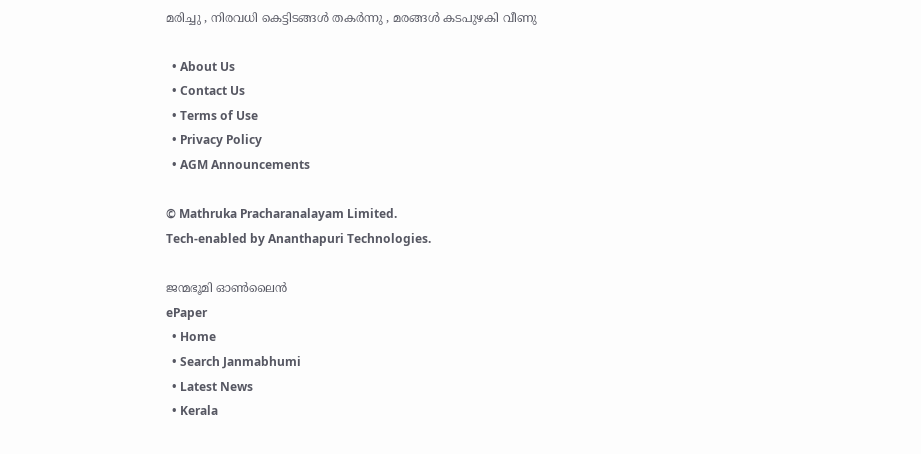മരിച്ചു , നിരവധി കെട്ടിടങ്ങൾ തകർന്നു , മരങ്ങൾ കടപുഴകി വീണു

  • About Us
  • Contact Us
  • Terms of Use
  • Privacy Policy
  • AGM Announcements

© Mathruka Pracharanalayam Limited.
Tech-enabled by Ananthapuri Technologies.

ജന്മഭൂമി ഓണ്‍ലൈന്‍
ePaper
  • Home
  • Search Janmabhumi
  • Latest News
  • Kerala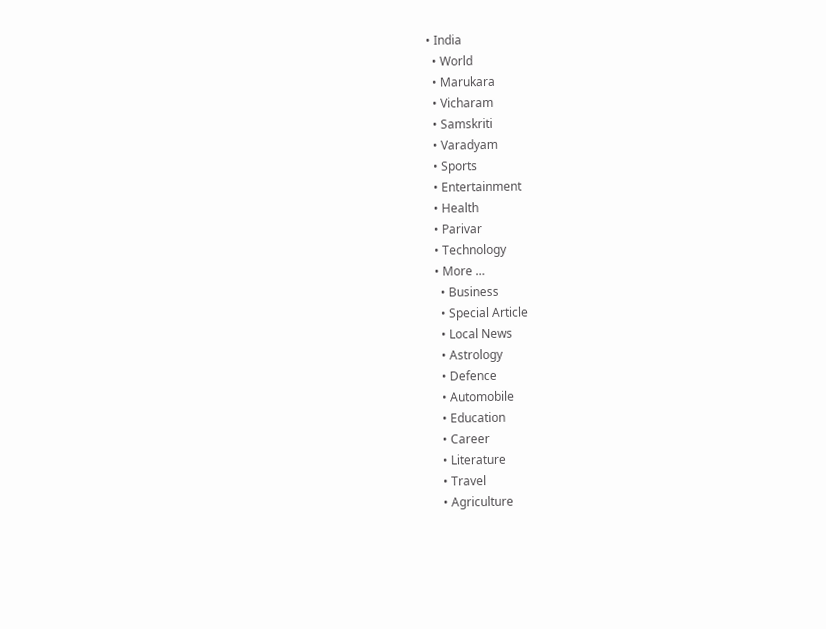• India
  • World
  • Marukara
  • Vicharam
  • Samskriti
  • Varadyam
  • Sports
  • Entertainment
  • Health
  • Parivar
  • Technology
  • More …
    • Business
    • Special Article
    • Local News
    • Astrology
    • Defence
    • Automobile
    • Education
    • Career
    • Literature
    • Travel
    • Agriculture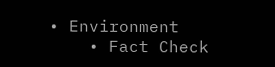• Environment
    • Fact Check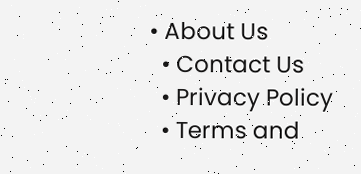• About Us
  • Contact Us
  • Privacy Policy
  • Terms and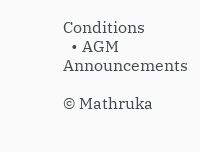Conditions
  • AGM Announcements

© Mathruka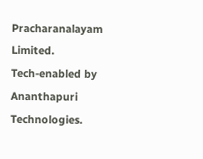Pracharanalayam Limited.
Tech-enabled by Ananthapuri Technologies.